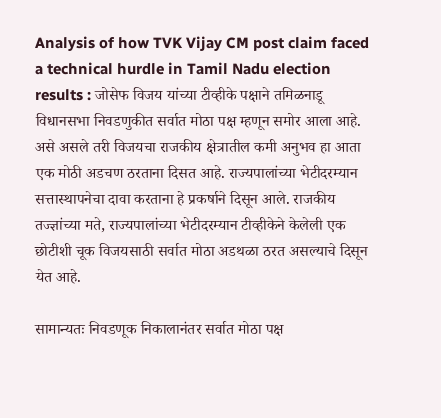Analysis of how TVK Vijay CM post claim faced a technical hurdle in Tamil Nadu election results : जोसेफ विजय यांच्या टीव्हीके पक्षाने तमिळनाडू विधानसभा निवडणुकीत सर्वात मोठा पक्ष म्हणून समोर आला आहे. असे असले तरी विजयचा राजकीय क्षेत्रातील कमी अनुभव हा आता एक मोठी अडचण ठरताना दिसत आहे. राज्यपालांच्या भेटीदरम्यान सत्तास्थापनेचा दावा करताना हे प्रकर्षाने दिसून आले. राजकीय तज्ज्ञांच्या मते, राज्यपालांच्या भेटीदरम्यान टीव्हीकेने केलेली एक छोटीशी चूक विजयसाठी सर्वात मोठा अडथळा ठरत असल्याचे दिसून येत आहे.

सामान्यतः निवडणूक निकालानंतर सर्वात मोठा पक्ष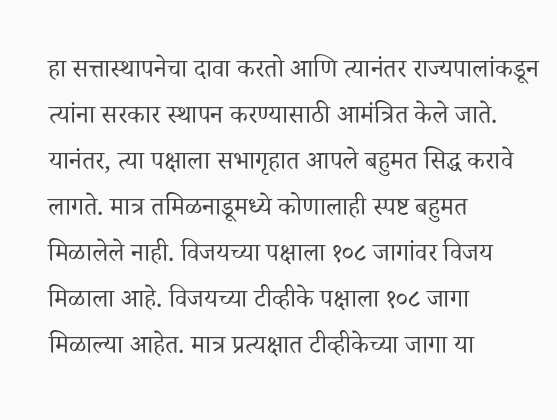हा सत्तास्थापनेचा दावा करतो आणि त्यानंतर राज्यपालांकडून त्यांना सरकार स्थापन करण्यासाठी आमंत्रित केले जाते. यानंतर, त्या पक्षाला सभागृहात आपले बहुमत सिद्ध करावे लागते. मात्र तमिळनाडूमध्ये कोणालाही स्पष्ट बहुमत मिळालेले नाही. विजयच्या पक्षाला १०८ जागांवर विजय मिळाला आहे. विजयच्या टीव्हीके पक्षाला १०८ जागा मिळाल्या आहेत. मात्र प्रत्यक्षात टीव्हीकेच्या जागा या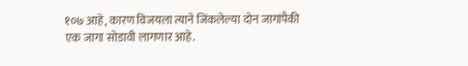१०७ आहे, कारण विजयला त्याने जिंकलेल्या दोन जागांपैकी एक जागा सोडावी लागणार आहे.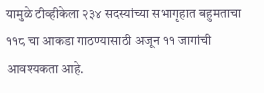यामुळे टीव्हीकेला २३४ सदस्यांच्या सभागृहात बहुमताचा ११८ चा आकडा गाठण्यासाठी अजून ११ जागांची आवश्यकता आहे.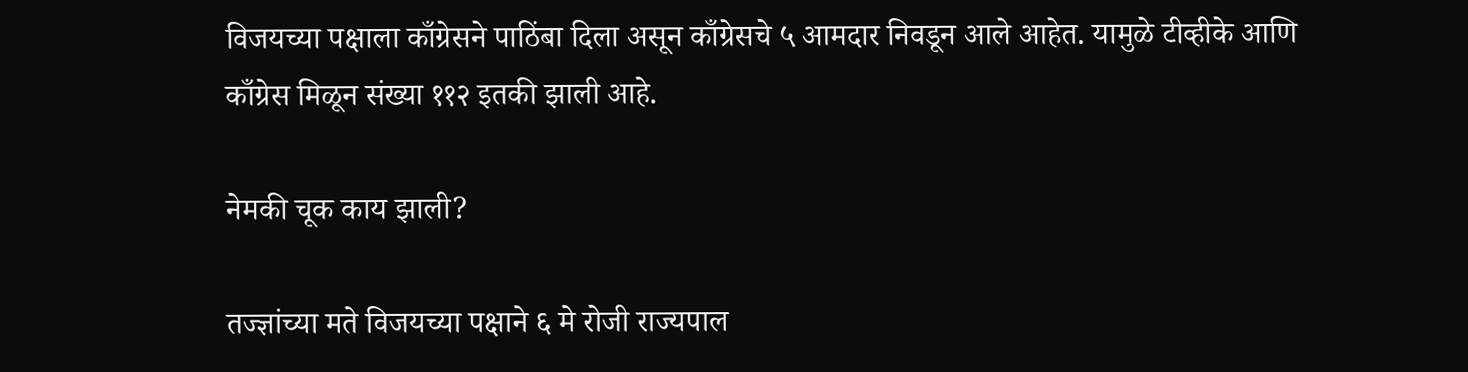विजयच्या पक्षाला काँग्रेसने पाठिंबा दिला असून काँग्रेसचे ५ आमदार निवडून आले आहेत. यामुळे टीव्हीके आणि काँग्रेस मिळून संख्या ११२ इतकी झाली आहे.

नेमकी चूक काय झाली?

तज्ज्ञांच्या मते विजयच्या पक्षाने ६ मे रोजी राज्यपाल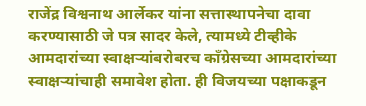राजेंद्र विश्वनाथ आर्लेकर यांना सत्तास्थापनेचा दावा करण्यासाठी जे पत्र सादर केले, त्यामध्ये टीव्हीके आमदारांच्या स्वाक्षऱ्यांबरोबरच काँग्रेसच्या आमदारांच्या स्वाक्षऱ्यांचाही समावेश होता. ही विजयच्या पक्षाकडून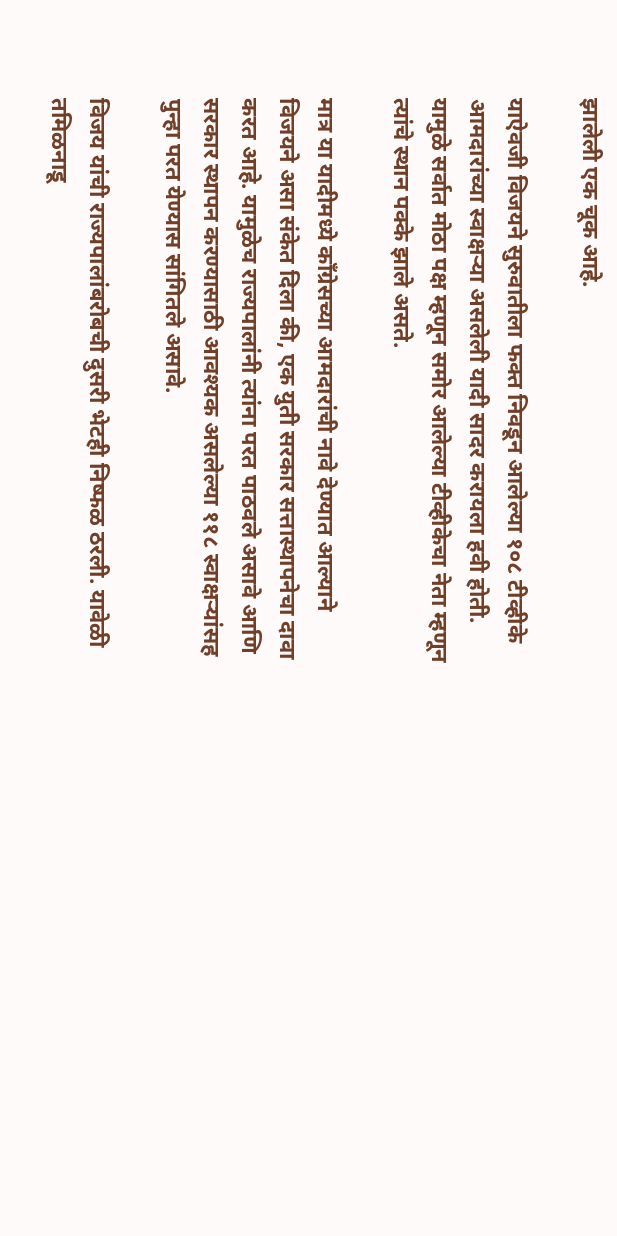झालेली एक चूक आहे.

याऐवजी विजयने सुरुवातीला फक्त निवडून आलेल्या १०८ टीव्हीके आमदारांच्या स्वाक्षऱ्या असलेली यादी सादर करायला हवी होती. यामुळे सर्वात मोठा पक्ष म्हणून समोर आलेल्या टीव्हीकेचा नेता म्हणून त्यांचे स्थान पक्के झाले असते.

मात्र या यादीमध्ये काँग्रेसच्या आमदारांची नावे देण्यात आल्याने विजयने असा संकेत दिला की, एक युती सरकार सत्तास्थापनेचा दावा करत आहे. यामुळेच राज्यपालांनी त्यांना परत पाठवले असावे आणि सरकार स्थापन करण्यासाठी आवश्यक असलेल्या ११८ स्वाक्षऱ्यांसह पुन्हा परत येण्यास सांगितले असावे.

विजय यांची राज्यपालांबरोबची दुसरी भेटही निष्फळ ठरली. यावेळी तमिळनाडू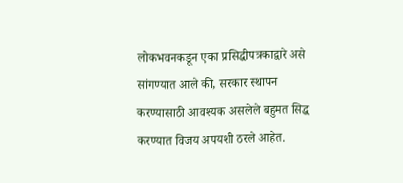लोकभवनकडून एका प्रसिद्धीपत्रकाद्वारे असे सांगण्यात आले की, सरकार स्थापन करण्यासाठी आवश्यक असलेले बहुमत सिद्ध करण्यात विजय अपयशी ठरले आहेत.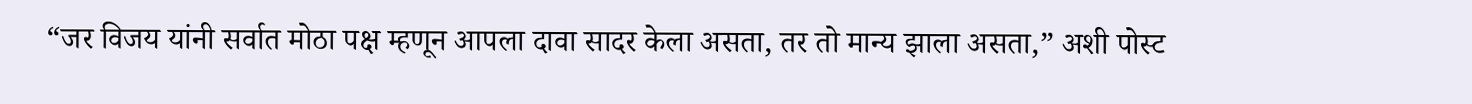“जर विजय यांनी सर्वात मोठा पक्ष म्हणून आपला दावा सादर केला असता, तर तो मान्य झाला असता,” अशी पोस्ट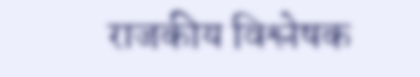राजकीय विश्लेषक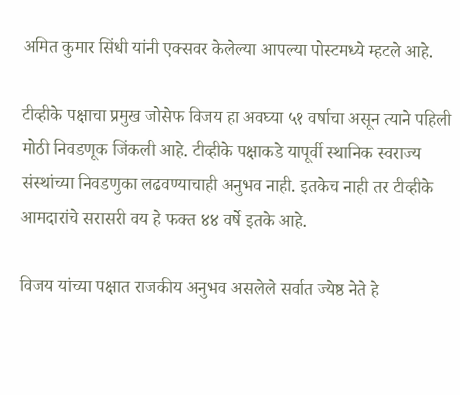अमित कुमार सिंधी यांनी एक्सवर केलेल्या आपल्या पोस्टमध्ये म्हटले आहे.

टीव्हीके पक्षाचा प्रमुख जोसेफ विजय हा अवघ्या ५१ वर्षाचा असून त्याने पहिली मोठी निवडणूक जिंकली आहे. टीव्हीके पक्षाकडे यापूर्वी स्थानिक स्वराज्य संस्थांच्या निवडणुका लढवण्याचाही अनुभव नाही. इतकेच नाही तर टीव्हीके आमदारांचे सरासरी वय हे फक्त ४४ वर्षे इतके आहे.

विजय यांच्या पक्षात राजकीय अनुभव असलेले सर्वात ज्येष्ठ नेते हे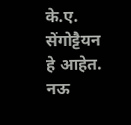के.ए. सेंगोट्टैयन हे आहेत. नऊ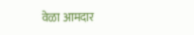वेळा आमदार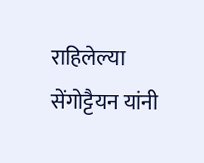राहिलेल्या सेंगोट्टैयन यांनी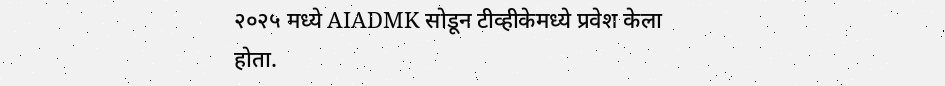२०२५ मध्ये AIADMK सोडून टीव्हीकेमध्ये प्रवेश केला होता.